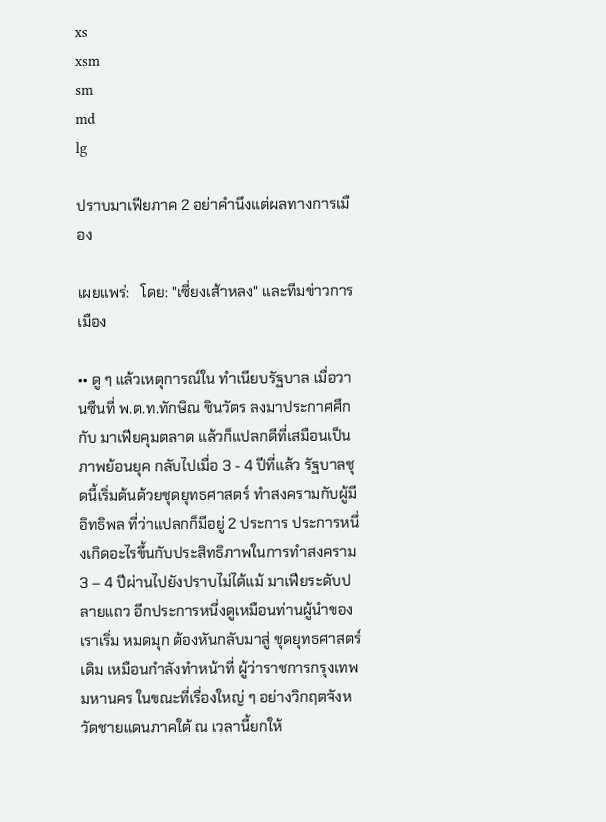xs
xsm
sm
md
lg

ปราบมาเฟียภาค 2 อย่าคำนึงแต่ผลทางการเมือง

เผยแพร่:   โดย: "เซี่ยงเส้าหลง" และทีมข่าวการเมือง

•• ดู ๆ แล้วเหตุการณ์ใน ทำเนียบรัฐบาล เมื่อวานซืนที่ พ.ต.ท.ทักษิณ ชินวัตร ลงมาประกาศศึกกับ มาเฟียคุมตลาด แล้วก็แปลกดีที่เสมือนเป็น ภาพย้อนยุค กลับไปเมื่อ 3 - 4 ปีที่แล้ว รัฐบาลชุดนี้เริ่มต้นด้วยชุดยุทธศาสตร์ ทำสงครามกับผู้มีอิทธิพล ที่ว่าแปลกก็มีอยู่ 2 ประการ ประการหนึ่งเกิดอะไรขึ้นกับประสิทธิภาพในการทำสงคราม 3 – 4 ปีผ่านไปยังปราบไม่ได้แม้ มาเฟียระดับปลายแถว อีกประการหนึ่งดูเหมือนท่านผู้นำของเราเริ่ม หมดมุก ต้องหันกลับมาสู่ ชุดยุทธศาสตร์เดิม เหมือนกำลังทำหน้าที่ ผู้ว่าราชการกรุงเทพมหานคร ในขณะที่เรื่องใหญ่ ๆ อย่างวิกฤตจังหวัดชายแดนภาคใต้ ณ เวลานี้ยกให้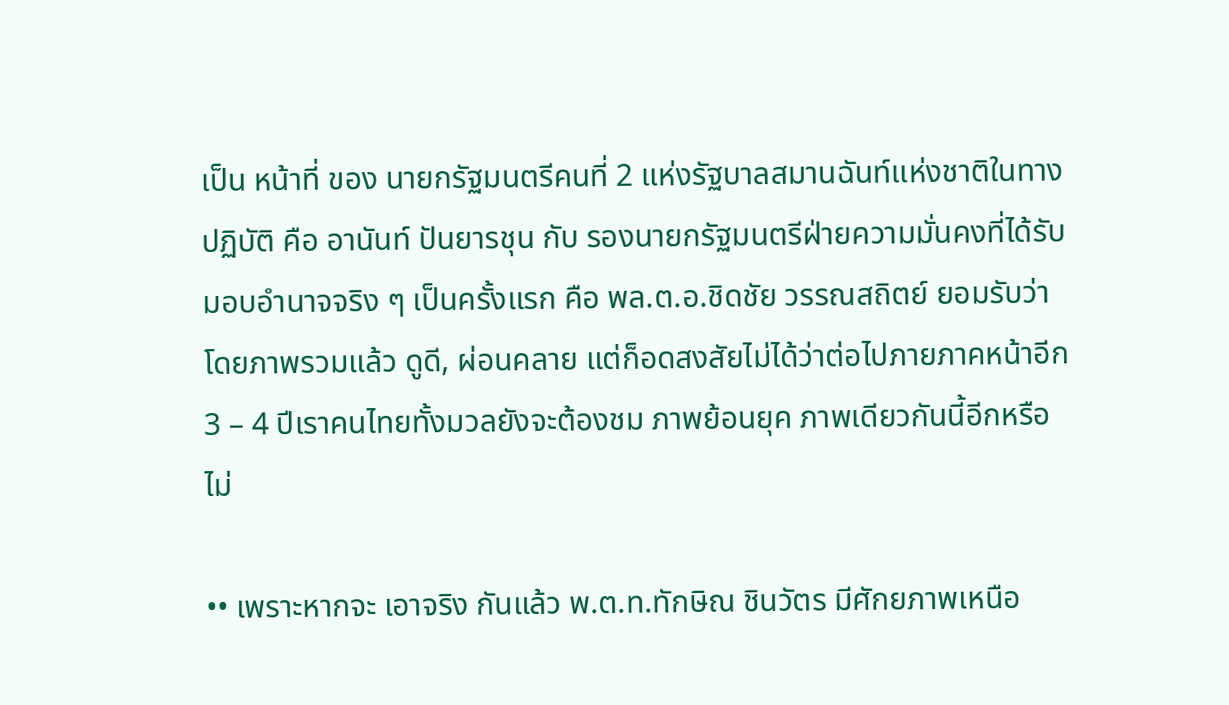เป็น หน้าที่ ของ นายกรัฐมนตรีคนที่ 2 แห่งรัฐบาลสมานฉันท์แห่งชาติในทางปฏิบัติ คือ อานันท์ ปันยารชุน กับ รองนายกรัฐมนตรีฝ่ายความมั่นคงที่ได้รับมอบอำนาจจริง ๆ เป็นครั้งแรก คือ พล.ต.อ.ชิดชัย วรรณสถิตย์ ยอมรับว่าโดยภาพรวมแล้ว ดูดี, ผ่อนคลาย แต่ก็อดสงสัยไม่ได้ว่าต่อไปภายภาคหน้าอีก 3 – 4 ปีเราคนไทยทั้งมวลยังจะต้องชม ภาพย้อนยุค ภาพเดียวกันนี้อีกหรือไม่

•• เพราะหากจะ เอาจริง กันแล้ว พ.ต.ท.ทักษิณ ชินวัตร มีศักยภาพเหนือ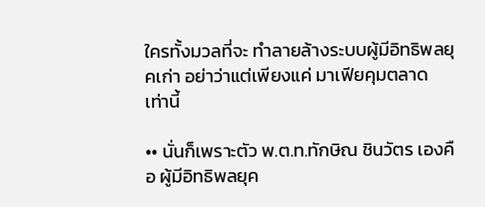ใครทั้งมวลที่จะ ทำลายล้างระบบผู้มีอิทธิพลยุคเก่า อย่าว่าแต่เพียงแค่ มาเฟียคุมตลาด เท่านี้

•• นั่นก็เพราะตัว พ.ต.ท.ทักษิณ ชินวัตร เองคือ ผู้มีอิทธิพลยุค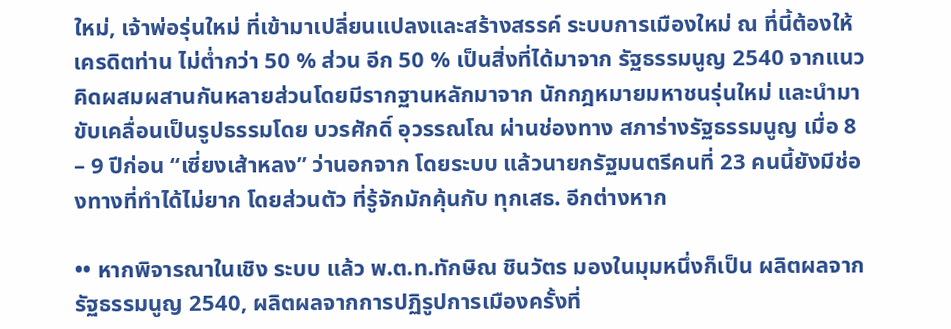ใหม่, เจ้าพ่อรุ่นใหม่ ที่เข้ามาเปลี่ยนแปลงและสร้างสรรค์ ระบบการเมืองใหม่ ณ ที่นี้ต้องให้เครดิตท่าน ไม่ต่ำกว่า 50 % ส่วน อีก 50 % เป็นสิ่งที่ได้มาจาก รัฐธรรมนูญ 2540 จากแนวคิดผสมผสานกันหลายส่วนโดยมีรากฐานหลักมาจาก นักกฎหมายมหาชนรุ่นใหม่ และนำมาขับเคลื่อนเป็นรูปธรรมโดย บวรศักดิ์ อุวรรณโณ ผ่านช่องทาง สภาร่างรัฐธรรมนูญ เมื่อ 8 – 9 ปีก่อน “เซี่ยงเส้าหลง” ว่านอกจาก โดยระบบ แล้วนายกรัฐมนตรีคนที่ 23 คนนี้ยังมีช่องทางที่ทำได้ไม่ยาก โดยส่วนตัว ที่รู้จักมักคุ้นกับ ทุกเสธ. อีกต่างหาก

•• หากพิจารณาในเชิง ระบบ แล้ว พ.ต.ท.ทักษิณ ชินวัตร มองในมุมหนึ่งก็เป็น ผลิตผลจากรัฐธรรมนูญ 2540, ผลิตผลจากการปฏิรูปการเมืองครั้งที่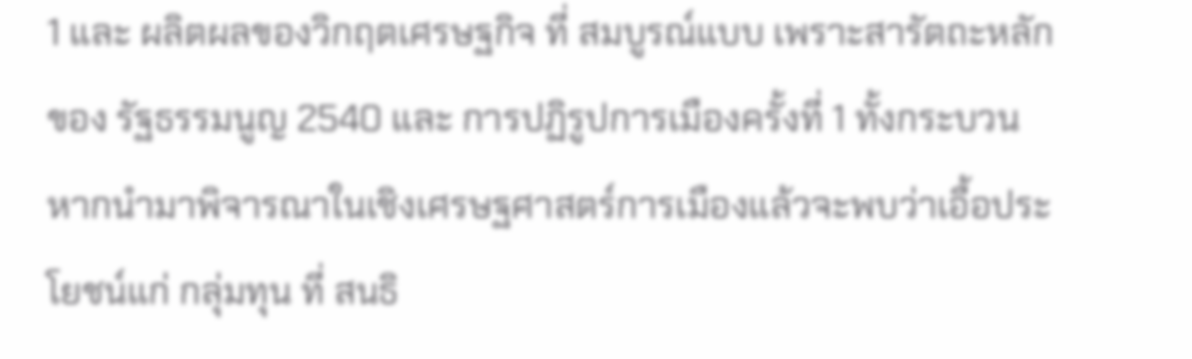1 และ ผลิตผลของวิกฤตเศรษฐกิจ ที่ สมบูรณ์แบบ เพราะสารัตถะหลักของ รัฐธรรมนูญ 2540 และ การปฏิรูปการเมืองครั้งที่ 1 ทั้งกระบวนหากนำมาพิจารณาในเชิงเศรษฐศาสตร์การเมืองแล้วจะพบว่าเอื้อประโยชน์แก่ กลุ่มทุน ที่ สนธิ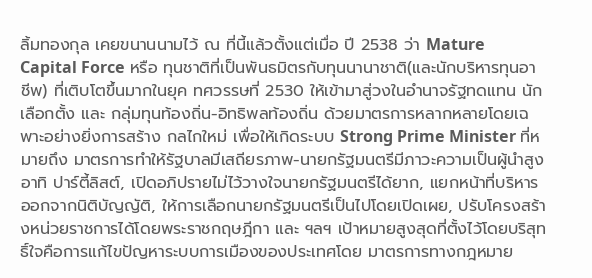ลิ้มทองกุล เคยขนานนามไว้ ณ ที่นี้แล้วตั้งแต่เมื่อ ปี 2538 ว่า Mature Capital Force หรือ ทุนชาติที่เป็นพันธมิตรกับทุนนานาชาติ(และนักบริหารทุนอาชีพ) ที่เติบโตขึ้นมากในยุค ทศวรรษที่ 2530 ให้เข้ามาสู่วงในอำนาจรัฐทดแทน นักเลือกตั้ง และ กลุ่มทุนท้องถิ่น-อิทธิพลท้องถิ่น ด้วยมาตรการหลากหลายโดยเฉพาะอย่างยิ่งการสร้าง กลไกใหม่ เพื่อให้เกิดระบบ Strong Prime Minister ที่หมายถึง มาตรการทำให้รัฐบาลมีเสถียรภาพ-นายกรัฐมนตรีมีภาวะความเป็นผู้นำสูง อาทิ ปาร์ตี้ลิสต์, เปิดอภิปรายไม่ไว้วางใจนายกรัฐมนตรีได้ยาก, แยกหน้าที่บริหารออกจากนิติบัญญัติ, ให้การเลือกนายกรัฐมนตรีเป็นไปโดยเปิดเผย, ปรับโครงสร้างหน่วยราชการได้โดยพระราชกฤษฎีกา และ ฯลฯ เป้าหมายสูงสุดที่ตั้งไว้โดยบริสุทธิ์ใจคือการแก้ไขปัญหาระบบการเมืองของประเทศโดย มาตรการทางกฎหมาย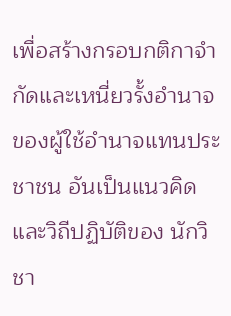เพื่อสร้างกรอบกติกาจำกัดและเหนี่ยวรั้งอำนาจของผู้ใช้อำนาจแทนประชาชน อันเป็นแนวคิดและวิถีปฏิบัติของ นักวิชา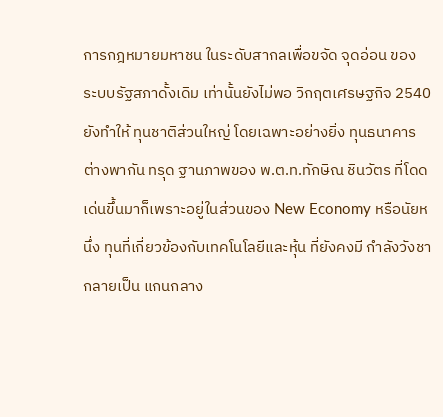การกฎหมายมหาชน ในระดับสากลเพื่อขจัด จุดอ่อน ของ ระบบรัฐสภาดั้งเดิม เท่านั้นยังไม่พอ วิกฤตเศรษฐกิจ 2540 ยังทำให้ ทุนชาติส่วนใหญ่ โดยเฉพาะอย่างยิ่ง ทุนธนาคาร ต่างพากัน ทรุด ฐานภาพของ พ.ต.ท.ทักษิณ ชินวัตร ที่โดดเด่นขึ้นมาก็เพราะอยู่ในส่วนของ New Economy หรือนัยหนึ่ง ทุนที่เกี่ยวข้องกับเทคโนโลยีและหุ้น ที่ยังคงมี กำลังวังชา กลายเป็น แกนกลาง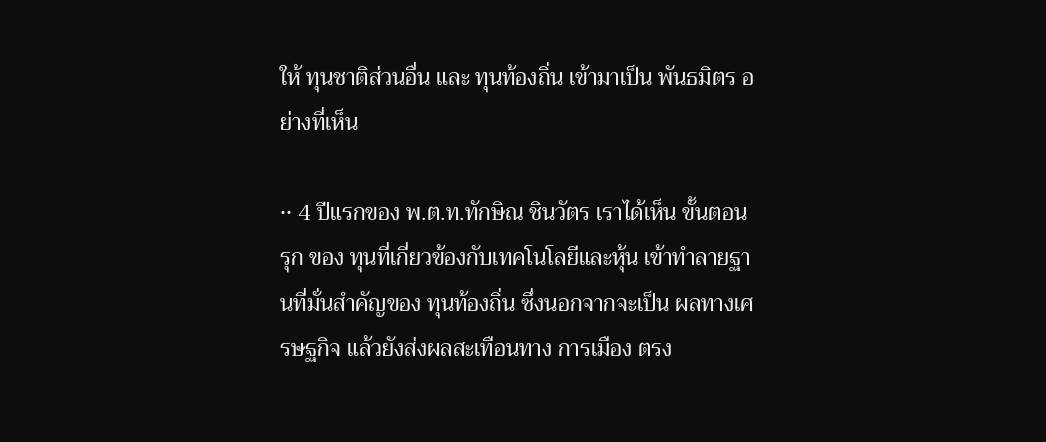ให้ ทุนชาติส่วนอื่น และ ทุนท้องถิ่น เข้ามาเป็น พันธมิตร อย่างที่เห็น

•• 4 ปีแรกของ พ.ต.ท.ทักษิณ ชินวัตร เราได้เห็น ขั้นตอนรุก ของ ทุนที่เกี่ยวข้องกับเทคโนโลยีและหุ้น เข้าทำลายฐานที่มั่นสำคัญของ ทุนท้องถิ่น ซึ่งนอกจากจะเป็น ผลทางเศรษฐกิจ แล้วยังส่งผลสะเทือนทาง การเมือง ตรง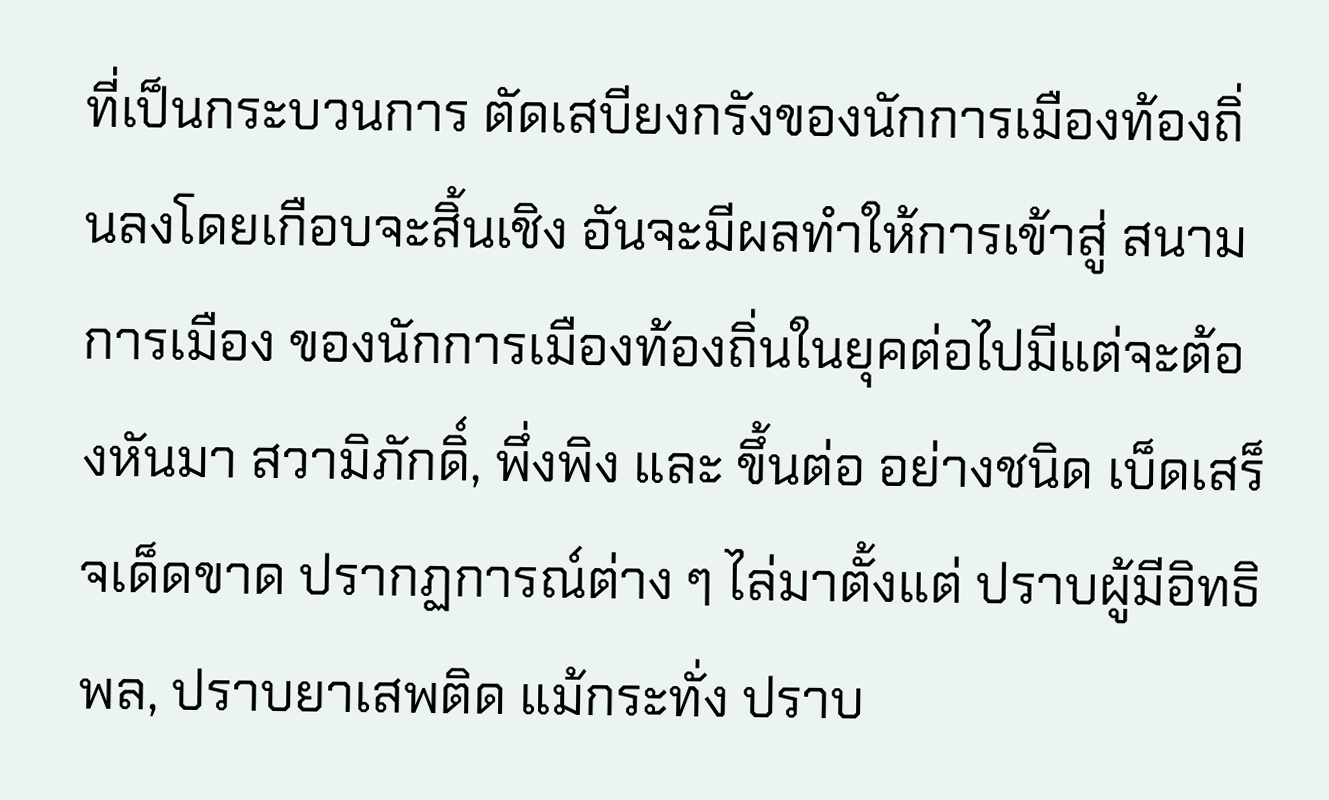ที่เป็นกระบวนการ ตัดเสบียงกรังของนักการเมืองท้องถิ่นลงโดยเกือบจะสิ้นเชิง อันจะมีผลทำให้การเข้าสู่ สนามการเมือง ของนักการเมืองท้องถิ่นในยุคต่อไปมีแต่จะต้องหันมา สวามิภักดิ์, พึ่งพิง และ ขึ้นต่อ อย่างชนิด เบ็ดเสร็จเด็ดขาด ปรากฏการณ์ต่าง ๆ ไล่มาตั้งแต่ ปราบผู้มีอิทธิพล, ปราบยาเสพติด แม้กระทั่ง ปราบ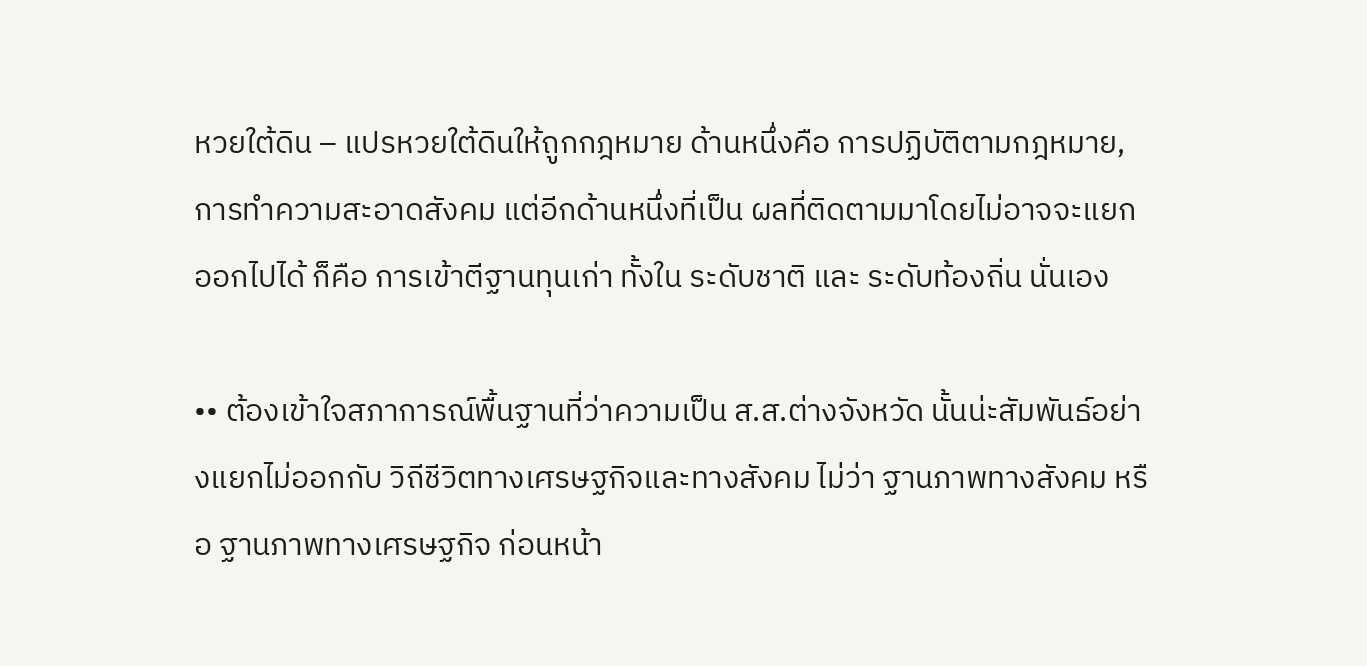หวยใต้ดิน – แปรหวยใต้ดินให้ถูกกฎหมาย ด้านหนึ่งคือ การปฏิบัติตามกฎหมาย, การทำความสะอาดสังคม แต่อีกด้านหนึ่งที่เป็น ผลที่ติดตามมาโดยไม่อาจจะแยกออกไปได้ ก็คือ การเข้าตีฐานทุนเก่า ทั้งใน ระดับชาติ และ ระดับท้องถิ่น นั่นเอง

•• ต้องเข้าใจสภาการณ์พื้นฐานที่ว่าความเป็น ส.ส.ต่างจังหวัด นั้นน่ะสัมพันธ์อย่างแยกไม่ออกกับ วิถีชีวิตทางเศรษฐกิจและทางสังคม ไม่ว่า ฐานภาพทางสังคม หรือ ฐานภาพทางเศรษฐกิจ ก่อนหน้า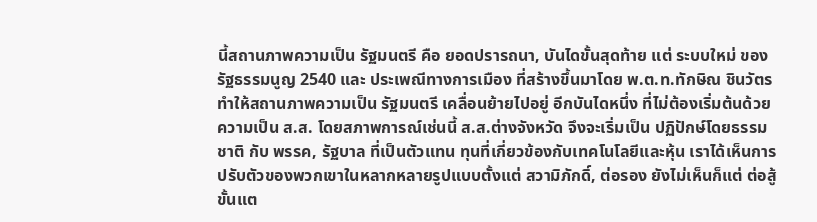นี้สถานภาพความเป็น รัฐมนตรี คือ ยอดปรารถนา, บันไดขั้นสุดท้าย แต่ ระบบใหม่ ของ รัฐธรรมนูญ 2540 และ ประเพณีทางการเมือง ที่สร้างขึ้นมาโดย พ.ต.ท.ทักษิณ ชินวัตร ทำให้สถานภาพความเป็น รัฐมนตรี เคลื่อนย้ายไปอยู่ อีกบันไดหนึ่ง ที่ไม่ต้องเริ่มต้นด้วยความเป็น ส.ส. โดยสภาพการณ์เช่นนี้ ส.ส.ต่างจังหวัด จึงจะเริ่มเป็น ปฏิปักษ์โดยธรรมชาติ กับ พรรค, รัฐบาล ที่เป็นตัวแทน ทุนที่เกี่ยวข้องกับเทคโนโลยีและหุ้น เราได้เห็นการปรับตัวของพวกเขาในหลากหลายรูปแบบตั้งแต่ สวามิภักดิ์, ต่อรอง ยังไม่เห็นก็แต่ ต่อสู้ขั้นแต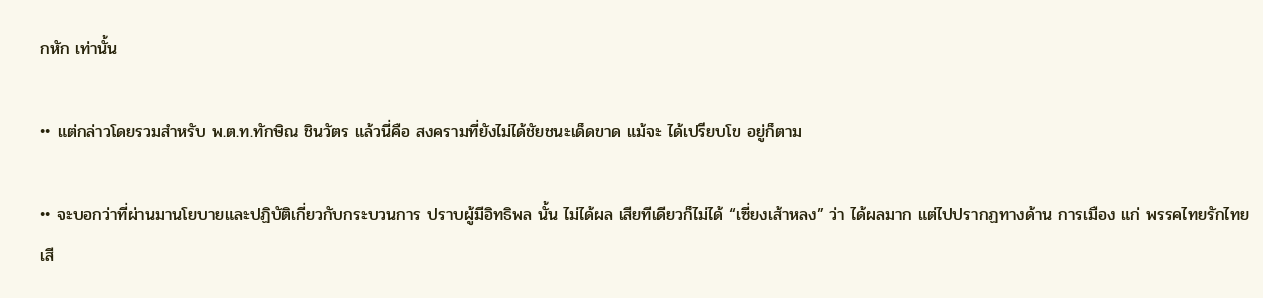กหัก เท่านั้น

•• แต่กล่าวโดยรวมสำหรับ พ.ต.ท.ทักษิณ ชินวัตร แล้วนี่คือ สงครามที่ยังไม่ได้ชัยชนะเด็ดขาด แม้จะ ได้เปรียบโข อยู่ก็ตาม

•• จะบอกว่าที่ผ่านมานโยบายและปฏิบัติเกี่ยวกับกระบวนการ ปราบผู้มีอิทธิพล นั้น ไม่ได้ผล เสียทีเดียวก็ไม่ได้ “เซี่ยงเส้าหลง” ว่า ได้ผลมาก แต่ไปปรากฏทางด้าน การเมือง แก่ พรรคไทยรักไทย เสี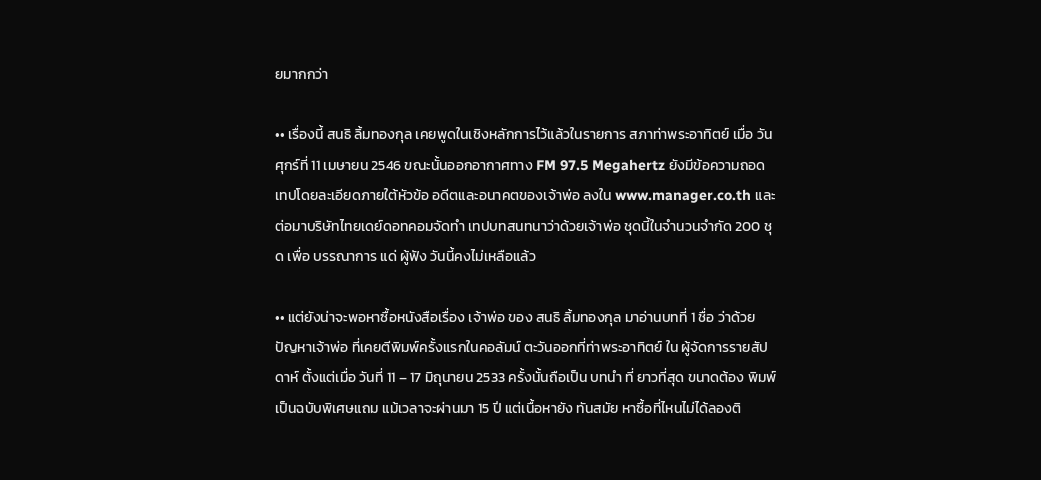ยมากกว่า

•• เรื่องนี้ สนธิ ลิ้มทองกุล เคยพูดในเชิงหลักการไว้แล้วในรายการ สภาท่าพระอาทิตย์ เมื่อ วันศุกร์ที่ 11 เมษายน 2546 ขณะนั้นออกอากาศทาง FM 97.5 Megahertz ยังมีข้อความถอดเทปโดยละเอียดภายใต้หัวข้อ อดีตและอนาคตของเจ้าพ่อ ลงใน www.manager.co.th และต่อมาบริษัทไทยเดย์ดอทคอมจัดทำ เทปบทสนทนาว่าด้วยเจ้าพ่อ ชุดนี้ในจำนวนจำกัด 200 ชุด เพื่อ บรรณาการ แด่ ผู้ฟัง วันนี้คงไม่เหลือแล้ว

•• แต่ยังน่าจะพอหาซื้อหนังสือเรื่อง เจ้าพ่อ ของ สนธิ ลิ้มทองกุล มาอ่านบทที่ 1 ชื่อ ว่าด้วยปัญหาเจ้าพ่อ ที่เคยตีพิมพ์ครั้งแรกในคอลัมน์ ตะวันออกที่ท่าพระอาทิตย์ ใน ผู้จัดการรายสัปดาห์ ตั้งแต่เมื่อ วันที่ 11 – 17 มิถุนายน 2533 ครั้งนั้นถือเป็น บทนำ ที่ ยาวที่สุด ขนาดต้อง พิมพ์เป็นฉบับพิเศษแถม แม้เวลาจะผ่านมา 15 ปี แต่เนื้อหายัง ทันสมัย หาซื้อที่ไหนไม่ได้ลองติ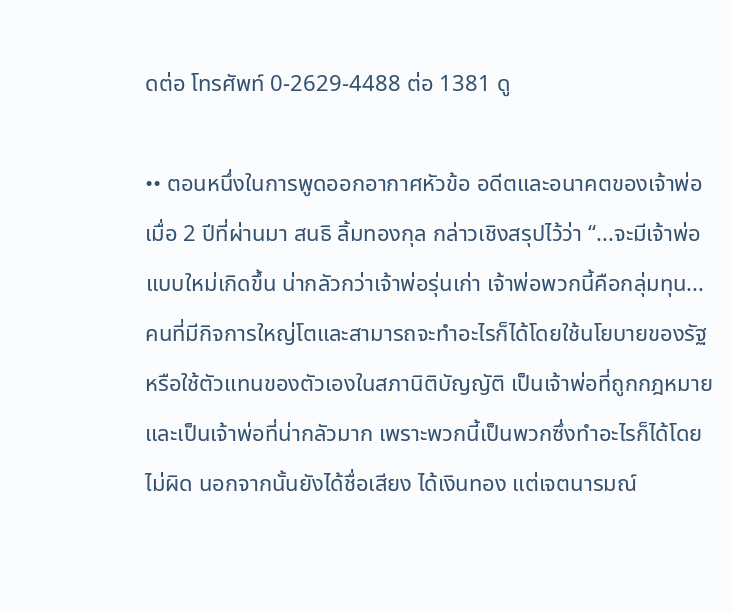ดต่อ โทรศัพท์ 0-2629-4488 ต่อ 1381 ดู

•• ตอนหนึ่งในการพูดออกอากาศหัวข้อ อดีตและอนาคตของเจ้าพ่อ เมื่อ 2 ปีที่ผ่านมา สนธิ ลิ้มทองกุล กล่าวเชิงสรุปไว้ว่า “...จะมีเจ้าพ่อแบบใหม่เกิดขึ้น น่ากลัวกว่าเจ้าพ่อรุ่นเก่า เจ้าพ่อพวกนี้คือกลุ่มทุน...คนที่มีกิจการใหญ่โตและสามารถจะทำอะไรก็ได้โดยใช้นโยบายของรัฐหรือใช้ตัวแทนของตัวเองในสภานิติบัญญัติ เป็นเจ้าพ่อที่ถูกกฎหมาย และเป็นเจ้าพ่อที่น่ากลัวมาก เพราะพวกนี้เป็นพวกซึ่งทำอะไรก็ได้โดยไม่ผิด นอกจากนั้นยังได้ชื่อเสียง ได้เงินทอง แต่เจตนารมณ์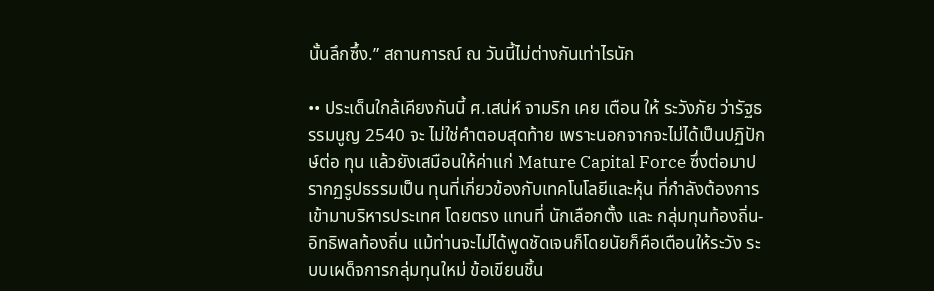นั้นลึกซึ้ง.” สถานการณ์ ณ วันนี้ไม่ต่างกันเท่าไรนัก

•• ประเด็นใกล้เคียงกันนี้ ศ.เสน่ห์ จามริก เคย เตือน ให้ ระวังภัย ว่ารัฐธรรมนูญ 2540 จะ ไม่ใช่คำตอบสุดท้าย เพราะนอกจากจะไม่ได้เป็นปฏิปักษ์ต่อ ทุน แล้วยังเสมือนให้ค่าแก่ Mature Capital Force ซึ่งต่อมาปรากฏรูปธรรมเป็น ทุนที่เกี่ยวข้องกับเทคโนโลยีและหุ้น ที่กำลังต้องการเข้ามาบริหารประเทศ โดยตรง แทนที่ นักเลือกตั้ง และ กลุ่มทุนท้องถิ่น-อิทธิพลท้องถิ่น แม้ท่านจะไม่ได้พูดชัดเจนก็โดยนัยก็คือเตือนให้ระวัง ระบบเผด็จการกลุ่มทุนใหม่ ข้อเขียนชิ้น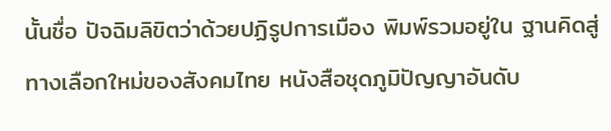นั้นชื่อ ปัจฉิมลิขิตว่าด้วยปฏิรูปการเมือง พิมพ์รวมอยู่ใน ฐานคิดสู่ทางเลือกใหม่ของสังคมไทย หนังสือชุดภูมิปัญญาอันดับ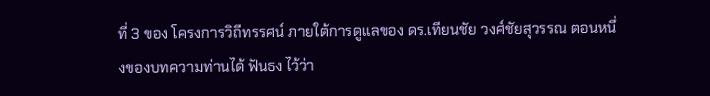ที่ 3 ของ โครงการวิถีทรรศน์ ภายใต้การดูแลของ ดร.เทียนชัย วงศ์ชัยสุวรรณ ตอนหนึ่งของบทความท่านได้ ฟันธง ไว้ว่า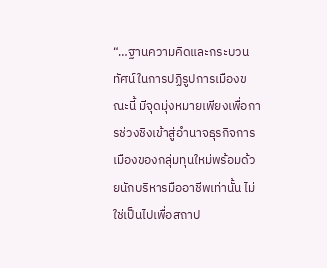“…ฐานความคิดและกระบวนทัศน์ในการปฏิรูปการเมืองขณะนี้ มีจุดมุ่งหมายเพียงเพื่อการช่วงชิงเข้าสู่อำนาจธุรกิจการเมืองของกลุ่มทุนใหม่พร้อมด้วยนักบริหารมืออาชีพเท่านั้น ไม่ใช่เป็นไปเพื่อสถาป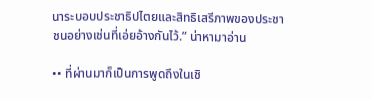นาระบอบประชาธิปไตยและสิทธิเสรีภาพของประชาชนอย่างเช่นที่เอ่ยอ้างกันไว้.” น่าหามาอ่าน

•• ที่ผ่านมาก็เป็นการพูดถึงในเชิ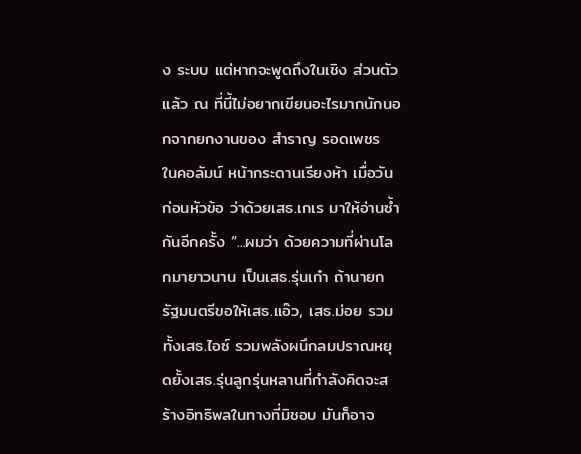ง ระบบ แต่หากจะพูดถึงในเชิง ส่วนตัว แล้ว ณ ที่นี้ไม่อยากเขียนอะไรมากนักนอกจากยกงานของ สำราญ รอดเพชร ในคอลัมน์ หน้ากระดานเรียงห้า เมื่อวันก่อนหัวข้อ ว่าด้วยเสธ.เกเร มาให้อ่านซ้ำกันอีกครั้ง “...ผมว่า ด้วยความที่ผ่านโลกมายาวนาน เป็นเสธ.รุ่นเก๋า ถ้านายกรัฐมนตรีขอให้เสธ.แอ๊ว, เสธ.ม่อย รวมทั้งเสธ.ไอซ์ รวมพลังผนึกลมปราณหยุดยั้งเสธ.รุ่นลูกรุ่นหลานที่กำลังคิดจะสร้างอิทธิพลในทางที่มิชอบ มันก็อาจ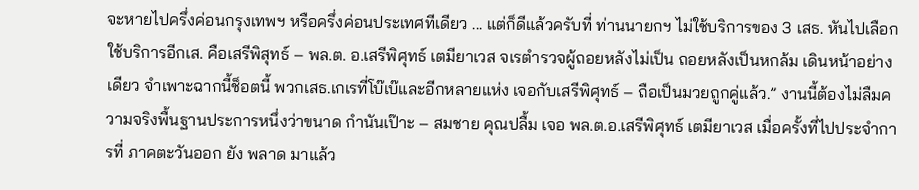จะหายไปครึ่งค่อนกรุงเทพฯ หรือครึ่งค่อนประเทศทีเดียว ... แต่ก็ดีแล้วครับที่ ท่านนายกฯ ไม่ใช้บริการของ 3 เสธ. หันไปเลือกใช้บริการอีกเส. คือเสรีพิสุทธ์ – พล.ต. อ.เสรีพิศุทธ์ เตมียาเวส จเรตำรวจผู้ถอยหลังไม่เป็น ถอยหลังเป็นหกล้ม เดินหน้าอย่างเดียว จำเพาะฉากนี้ช็อตนี้ พวกเสธ.เกเรที่โบ๊เบ๊และอีกหลายแห่ง เจอกับเสรีพิศุทธ์ – ถือเป็นมวยถูกคู่แล้ว.” งานนี้ต้องไม่ลืมความจริงพื้นฐานประการหนึ่งว่าขนาด กำนันเป๊าะ – สมชาย คุณปลื้ม เจอ พล.ต.อ.เสรีพิศุทธ์ เตมียาเวส เมื่อครั้งที่ไปประจำการที่ ภาคตะวันออก ยัง พลาด มาแล้ว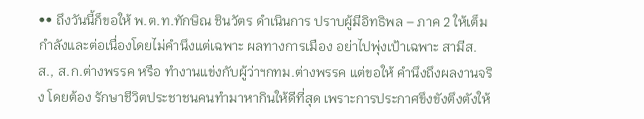•• ถึงวันนี้ก็ขอให้ พ.ต.ท.ทักษิณ ชินวัตร ดำเนินการ ปราบผู้มีอิทธิพล – ภาค 2 ให้เต็มกำลังและต่อเนื่องโดยไม่คำนึงแต่เฉพาะ ผลทางการเมือง อย่าไปพุ่งเป้าเฉพาะ สามีส.ส., ส.ก.ต่างพรรค หรือ ทำงานแข่งกับผู้ว่าฯกทม.ต่างพรรค แต่ขอให้ คำนึงถึงผลงานจริง โดยต้อง รักษาชีวิตประชาชนคนทำมาหากินให้ดีที่สุด เพราะการประกาศขึงขังตึงตังให้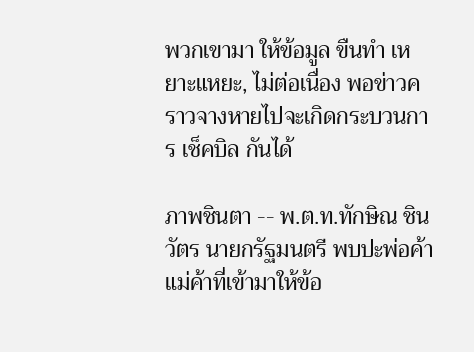พวกเขามา ให้ข้อมูล ขืนทำ เหยาะแหยะ, ไม่ต่อเนื่อง พอข่าวคราวจางหายไปจะเกิดกระบวนการ เช็คบิล กันได้

ภาพชินตา -- พ.ต.ท.ทักษิณ ชินวัตร นายกรัฐมนตรี พบปะพ่อค้าแม่ค้าที่เข้ามาให้ข้อ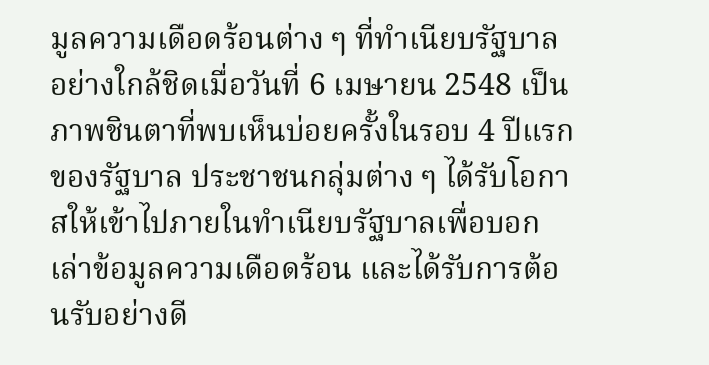มูลความเดือดร้อนต่าง ๆ ที่ทำเนียบรัฐบาลอย่างใกล้ชิดเมื่อวันที่ 6 เมษายน 2548 เป็นภาพชินตาที่พบเห็นบ่อยครั้งในรอบ 4 ปีแรกของรัฐบาล ประชาชนกลุ่มต่าง ๆ ได้รับโอกาสให้เข้าไปภายในทำเนียบรัฐบาลเพื่อบอกเล่าข้อมูลความเดือดร้อน และได้รับการต้อนรับอย่างดี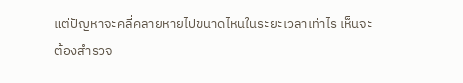แต่ปัญหาจะคลี่คลายหายไปขนาดไหนในระยะเวลาเท่าไร เห็นจะต้องสำรวจ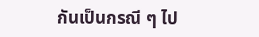กันเป็นกรณี ๆ ไป